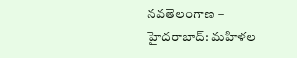నవతెలంగాణ – హైదరాబాద్: మహిళల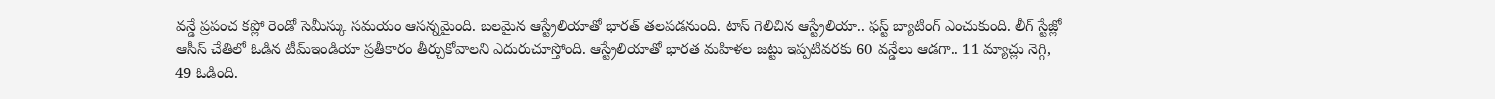వన్డే ప్రపంచ కప్లో రెండో సెమీస్కు సమయం ఆసన్నమైంది. బలమైన ఆస్ట్రేలియాతో భారత్ తలపడనుంది. టాస్ గెలిచిన ఆస్ట్రేలియా.. ఫస్ట్ బ్యాటింగ్ ఎంచుకుంది. లీగ్ స్టేజ్లో ఆసీస్ చేతిలో ఓడిన టీమ్ఇండియా ప్రతీకారం తీర్చుకోవాలని ఎదురుచూస్తోంది. ఆస్ట్రేలియాతో భారత మహిళల జట్టు ఇప్పటివరకు 60 వన్డేలు ఆడగా.. 11 మ్యాచ్లు నెగ్గి, 49 ఓడింది.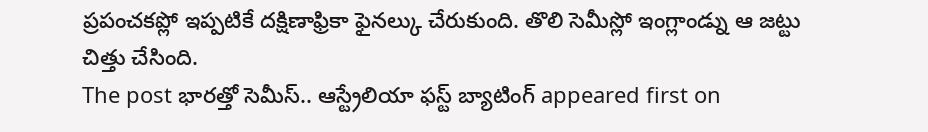ప్రపంచకప్లో ఇప్పటికే దక్షిణాఫ్రికా ఫైనల్కు చేరుకుంది. తొలి సెమీస్లో ఇంగ్లాండ్ను ఆ జట్టు చిత్తు చేసింది.
The post భారత్తో సెమీస్.. ఆస్ట్రేలియా ఫస్ట్ బ్యాటింగ్ appeared first on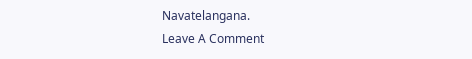Navatelangana.
Leave A Comment